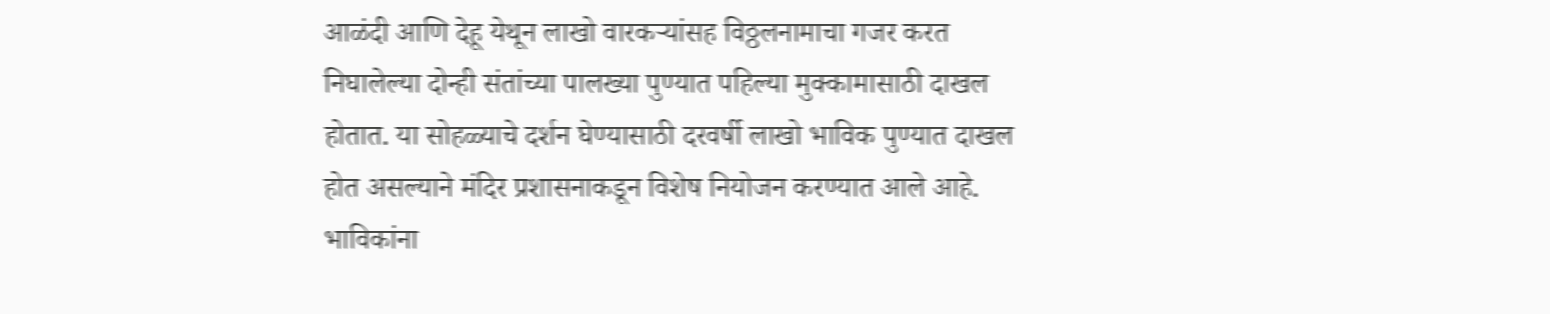आळंदी आणि देहू येथून लाखो वारकऱ्यांसह विठ्ठलनामाचा गजर करत निघालेल्या दोन्ही संतांच्या पालख्या पुण्यात पहिल्या मुक्कामासाठी दाखल होतात. या सोहळ्याचे दर्शन घेण्यासाठी दरवर्षी लाखो भाविक पुण्यात दाखल होत असल्याने मंदिर प्रशासनाकडून विशेष नियोजन करण्यात आले आहे.
भाविकांना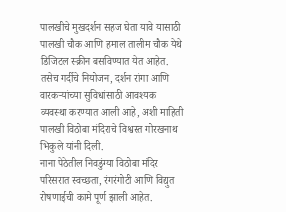पालखीचे मुखदर्शन सहज घेता यावे यासाठी पालखी चौक आणि हमाल तालीम चौक येथे डिजिटल स्क्रीन बसविण्यात येत आहेत. तसेच गर्दीचे नियोजन, दर्शन रांगा आणि वारकऱ्यांच्या सुविधांसाठी आवश्यक व्यवस्था करण्यात आली आहे, अशी माहिती पालखी विठोबा मंदिराचे विश्वस्त गोरखनाथ भिकुले यांनी दिली.
नाना पेठेतील निवडुंग्या विठोबा मंदिर परिसरात स्वच्छता, रंगरंगोटी आणि विद्युत रोषणाईची कामे पूर्ण झाली आहेत.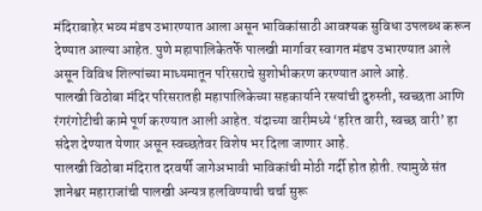मंदिराबाहेर भव्य मंडप उभारण्यात आला असून भाविकांसाठी आवश्यक सुविधा उपलब्ध करून देण्यात आल्या आहेत. पुणे महापालिकेतर्फे पालखी मार्गावर स्वागत मंडप उभारण्यात आले असून विविध शिल्पांच्या माध्यमातून परिसराचे सुशोभीकरण करण्यात आले आहे.
पालखी विठोबा मंदिर परिसरातही महापालिकेच्या सहकार्याने रस्त्यांची दुरुस्ती, स्वच्छता आणि रंगरंगोटीची कामे पूर्ण करण्यात आली आहेत. यंदाच्या वारीमध्ये ‘हरित वारी, स्वच्छ वारी’ हा संदेश देण्यात येणार असून स्वच्छतेवर विशेष भर दिला जाणार आहे.
पालखी विठोबा मंदिरात दरवर्षी जागेअभावी भाविकांची मोठी गर्दी होत होती. त्यामुळे संत ज्ञानेश्वर महाराजांची पालखी अन्यत्र हलविण्याची चर्चा सुरू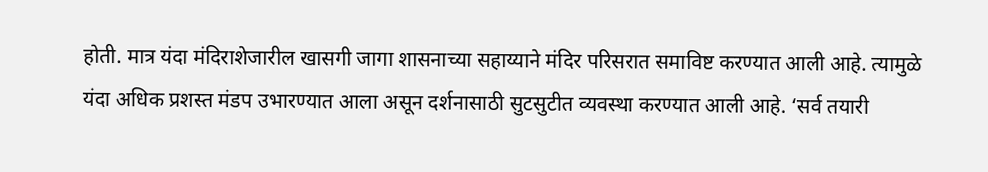होती. मात्र यंदा मंदिराशेजारील खासगी जागा शासनाच्या सहाय्याने मंदिर परिसरात समाविष्ट करण्यात आली आहे. त्यामुळे यंदा अधिक प्रशस्त मंडप उभारण्यात आला असून दर्शनासाठी सुटसुटीत व्यवस्था करण्यात आली आहे. ‘सर्व तयारी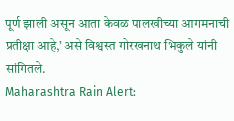पूर्ण झाली असून आता केवळ पालखीच्या आगमनाची प्रतीक्षा आहे,’ असे विश्वस्त गोरखनाथ भिकुले यांनी सांगितले.
Maharashtra Rain Alert: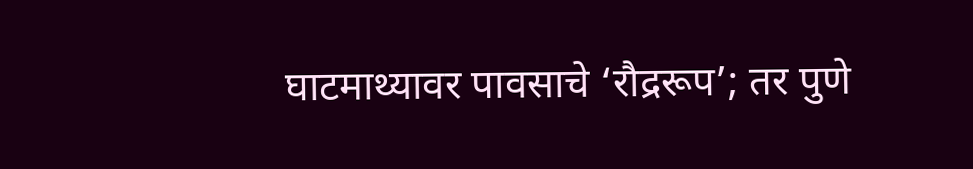घाटमाथ्यावर पावसाचे ‘रौद्ररूप’; तर पुणे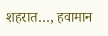शहरात…, हवामान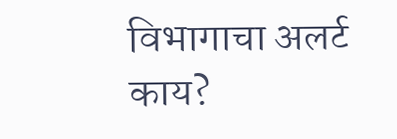विभागाचा अलर्ट काय?